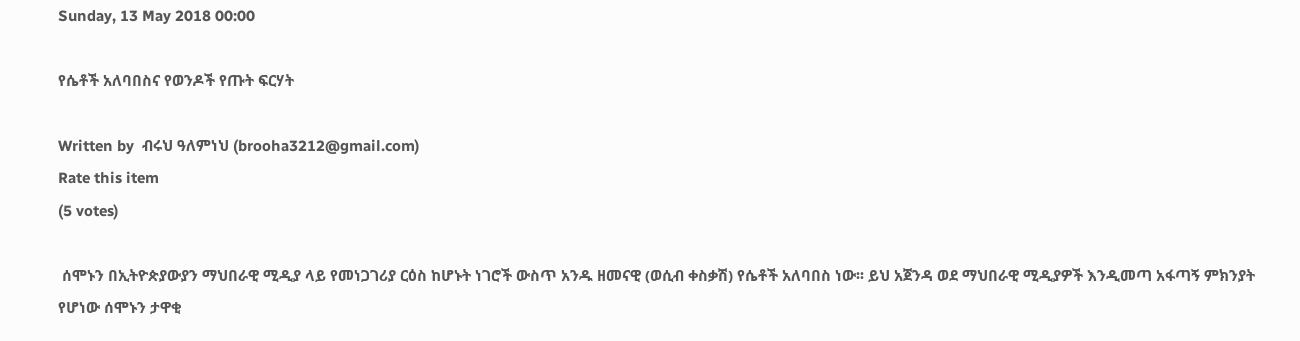Sunday, 13 May 2018 00:00

የሴቶች አለባበስና የወንዶች የጡት ፍርሃት

Written by  ብሩህ ዓለምነህ (brooha3212@gmail.com)
Rate this item
(5 votes)

 ሰሞኑን በኢትዮጵያውያን ማህበራዊ ሚዲያ ላይ የመነጋገሪያ ርዕስ ከሆኑት ነገሮች ውስጥ አንዱ ዘመናዊ (ወሲብ ቀስቃሽ) የሴቶች አለባበስ ነው፡፡ ይህ አጀንዳ ወደ ማህበራዊ ሚዲያዎች እንዲመጣ አፋጣኝ ምክንያት የሆነው ሰሞኑን ታዋቂ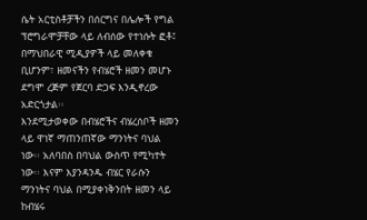ሴት አርቲስቶቻችን በሰርግና በሌሎች የግል ፕሮግራሞቻቸው ላይ ለብሰው የተነሱት ፎቶ፤ በማህበራዊ ሚዲያዎች ላይ መለቀቁ ቢሆንም፣ ዘመናችን የብሄሮች ዘመን መሆኑ ደግሞ ረጅም የጀርባ ድጋፍ እንዲኖረው አድርጎታል፡፡
እንደሚታወቀው በብሄሮችና ብሄረሰቦች ዘመን ላይ ዋነኛ ማጠንጠኛው ማንነትና ባህል ነው፡፡ አለባበስ በባህል ውስጥ የሚካተት ነው፡፡ እናም እያንዳንዱ ብሄር የራሱን ማንነትና ባህል በሚያቀነቅንበት ዘመን ላይ ከብሄሩ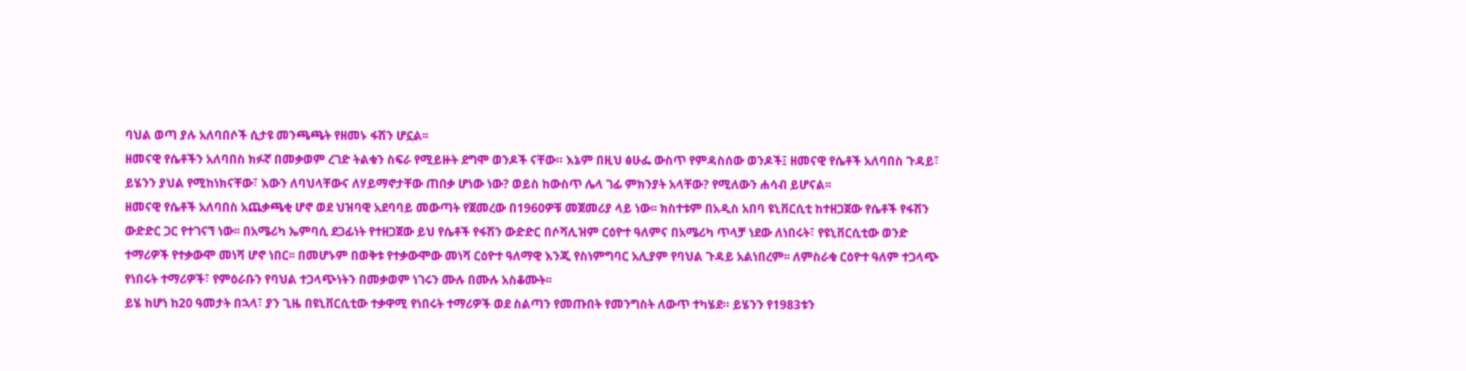ባህል ወጣ ያሉ አለባበሶች ሲታዩ መንጫጫት የዘመኑ ፋሽን ሆኗል፡፡
ዘመናዊ የሴቶችን አለባበስ ክፉኛ በመቃወም ረገድ ትልቁን ስፍራ የሚይዙት ደግሞ ወንዶች ናቸው። እኔም በዚህ ፅሁፌ ውስጥ የምዳስሰው ወንዶች፤ ዘመናዊ የሴቶች አለባበስ ጉዳይ፣ ይሄንን ያህል የሚከነክናቸው፣ እውን ለባህላቸውና ለሃይማኖታቸው ጠበቃ ሆነው ነው? ወይስ ከውስጥ ሌላ ገፊ ምክንያት አላቸው? የሚለውን ሐሳብ ይሆናል፡፡
ዘመናዊ የሴቶች አለባበስ አጨቃጫቂ ሆኖ ወደ ህዝባዊ አደባባይ መውጣት የጀመረው በ1960ዎቹ መጀመሪያ ላይ ነው፡፡ ክስተቱም በአዲስ አበባ ዩኒቨርሲቲ ከተዘጋጀው የሴቶች የፋሽን ውድድር ጋር የተገናኘ ነው፡፡ በአሜሪካ ኤምባሲ ደጋፊነት የተዘጋጀው ይህ የሴቶች የፋሽን ውድድር በሶሻሊዝም ርዕዮተ ዓለምና በአሜሪካ ጥላቻ ነደው ለነበሩት፣ የዩኒቨርሲቲው ወንድ ተማሪዎች የተቃውሞ መነሻ ሆኖ ነበር፡፡ በመሆኑም በወቅቱ የተቃውሞው መነሻ ርዕዮተ ዓለማዊ እንጂ የስነምግባር አሊያም የባህል ጉዳይ አልነበረም፡፡ ለምስራቁ ርዕዮተ ዓለም ተጋላጭ የነበሩት ተማሪዎች፣ የምዕራቡን የባህል ተጋላጭነትን በመቃወም ነገሩን ሙሉ በሙሉ አስቆሙት፡፡
ይሄ ከሆነ ከ20 ዓመታት በኋላ፣ ያን ጊዜ በዩኒቨርሲቲው ተቃዋሚ የነበሩት ተማሪዎች ወደ ስልጣን የመጡበት የመንግስት ለውጥ ተካሄደ። ይሄንን የ1983ቱን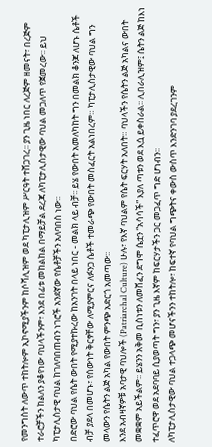የመንግስት ለውጥ ተከትሎም ኢኮኖሚያችንም ከሶሻሊዝም ወደ ካፒታሊዝም ሥርዓት ተሸጋገረ፡፡ ያን ጊዜ ነበር ለረጅም ዘመናት፣ በረጅም ተራሮቻችን ከልለን ያቆየነው ባህላችንም፣ እንደ በፊቱ መከልከል በማይቻል ደረጃ ለካፒታሊስታዊው ባህል መጋለጥ የጀመረው፡፡ ይህ ካፒታሊስታዊ ባህል ከገለባበጠብን ነገሮች አንደኛው የሴቶቻችን አለባበስ ነው፡፡
በድሮው ባህል የሴት ውበት የሚያተኩረው ከአንገት በላይ ነበር - መልክ ላይ ብቻ፡፡ ይሄ የውበት አመለካከት ግን በመልክ ቆንጆ ለሆኑ ሴቶች ብቻ ያደላ በመሆኑ፣ የሰውነት ቅርፃቸው ለሚያምርና ለፉንጋ ሴቶች ተመራጭ የውበት መስፈርት አልነበረም። ካፒታሊስታዊው ባህል ግን መላውን የሴትን ልጅ አካል የውበት ምንጭ አድርጎ አመጣው፡፡
እንደ አብዛኛዎቹ አባታዊ ባህሎች (Patriarchal Culture) ሁሉ፣ የእኛ ባህልም የሴት ፍርሃት አለበት። ባህላችን የሴትን ልጅ አካልና ውበት መቋቋም አይችልም፡፡ ይሄንን አቅመ ቢስነቱን ለመሸፈን ደግሞ ሴቷን “አሳሳች” እያለ ጣቱን ወደ እሷ ይቀስራል፡፡ ሊበራሊዝም፤ ሴትን ልጅ ከእነ ተፈጥሮዋ ወደ አደባባይ ሲያወጣት ግን፣ ያን ጊዜ እኛም ከፍርሃታችን ጋር መጋፈጥ ግድ ሆነብን፡፡
ለካፒታሊስታዊው ባህል ተጋላጭ መሆናችንን ተከትሎ፣ ከፍተኛ የባህል ግጭትና ቀውስ ውስጥ እንድንገባ ያደረገንም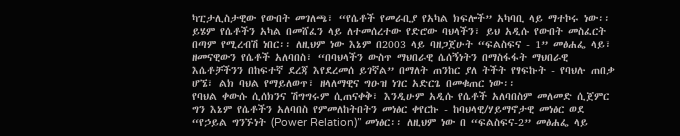ካፒታሊስታዊው የውበት መገለጫ፣ “የሴቶች የመራቢያ የአካል ክፍሎች” አካባቢ ላይ ማተኮሩ ነው፡፡ ይሄም የሴቶችን አካል በመሸፈን ላይ ለተመሰረተው የድሮው ባህላችን፣ ይህ አዲሱ የውበት መስፈርት በጣም የሚረብሽ ነበር፡፡ ለዚህም ነው እኔም በ2003 ላይ ባዘጋጀሁት “ፍልስፍና - 1” መፅሐፌ ላይ፣ ዘመናዊውን የሴቶች አለባበስ፣ “በባህላችን ውስጥ ማህበራዊ ሴሰኝነትን በማስፋፋት ማህበራዊ እሴቶቻችንን በከፍተኛ ደረጃ እየደረመሰ ይገኛል” በማለት ጠንከር ያለ ትችት የፃፍኩት - የባህሉ ጠበቃ ሆኜ፣ ልክ ባህል የማይለወጥ፣ ዘላለማዊና ግዑዝ ነገር አድርጌ በመቁጠር ነው፡፡
የባህል ቀውሱ ሲሰክንና ሽግግሩም ሲጠናቀቅ፣ እንዲሁም አዲሱ የሴቶች አለባበስም መለመድ ሲጀምር ግን እኔም የሴቶችን አለባበስ የምመለከትበትን መነፅር ቀየርኩ - ከባህላዊ/ሃይማኖታዊ መነፅር ወደ “የኃይል ግንኙነት (Power Relation)” መነፅር፡፡ ለዚህም ነው በ “ፍልስፍና-2” መፅሐፌ ላይ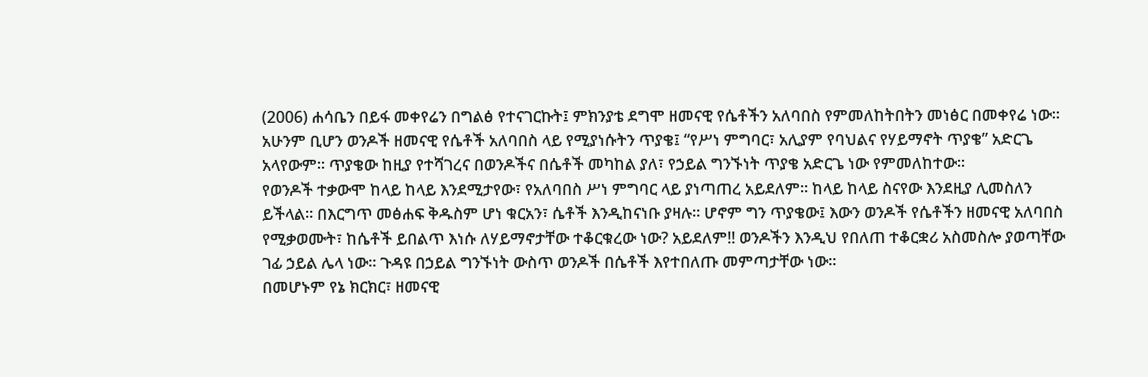(2006) ሐሳቤን በይፋ መቀየሬን በግልፅ የተናገርኩት፤ ምክንያቴ ደግሞ ዘመናዊ የሴቶችን አለባበስ የምመለከትበትን መነፅር በመቀየሬ ነው፡፡ አሁንም ቢሆን ወንዶች ዘመናዊ የሴቶች አለባበስ ላይ የሚያነሱትን ጥያቄ፤ “የሥነ ምግባር፣ አሊያም የባህልና የሃይማኖት ጥያቄ” አድርጌ አላየውም፡፡ ጥያቄው ከዚያ የተሻገረና በወንዶችና በሴቶች መካከል ያለ፣ የኃይል ግንኙነት ጥያቄ አድርጌ ነው የምመለከተው፡፡
የወንዶች ተቃውሞ ከላይ ከላይ እንደሚታየው፣ የአለባበስ ሥነ ምግባር ላይ ያነጣጠረ አይደለም። ከላይ ከላይ ስናየው እንደዚያ ሊመስለን ይችላል። በእርግጥ መፅሐፍ ቅዱስም ሆነ ቁርአን፣ ሴቶች እንዲከናነቡ ያዛሉ። ሆኖም ግን ጥያቄው፤ እውን ወንዶች የሴቶችን ዘመናዊ አለባበስ የሚቃወሙት፣ ከሴቶች ይበልጥ እነሱ ለሃይማኖታቸው ተቆርቁረው ነው? አይደለም!! ወንዶችን እንዲህ የበለጠ ተቆርቋሪ አስመስሎ ያወጣቸው ገፊ ኃይል ሌላ ነው፡፡ ጉዳዩ በኃይል ግንኙነት ውስጥ ወንዶች በሴቶች እየተበለጡ መምጣታቸው ነው፡፡
በመሆኑም የኔ ክርክር፣ ዘመናዊ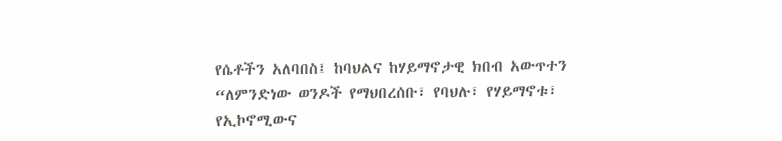የሴቶችን አለባበስ፤ ከባህልና ከሃይማኖታዊ ክበብ አውጥተን “ለምንድነው ወንዶች የማህበረሰቡ፣ የባህሉ፣ የሃይማኖቱ፣ የኢኮኖሚውና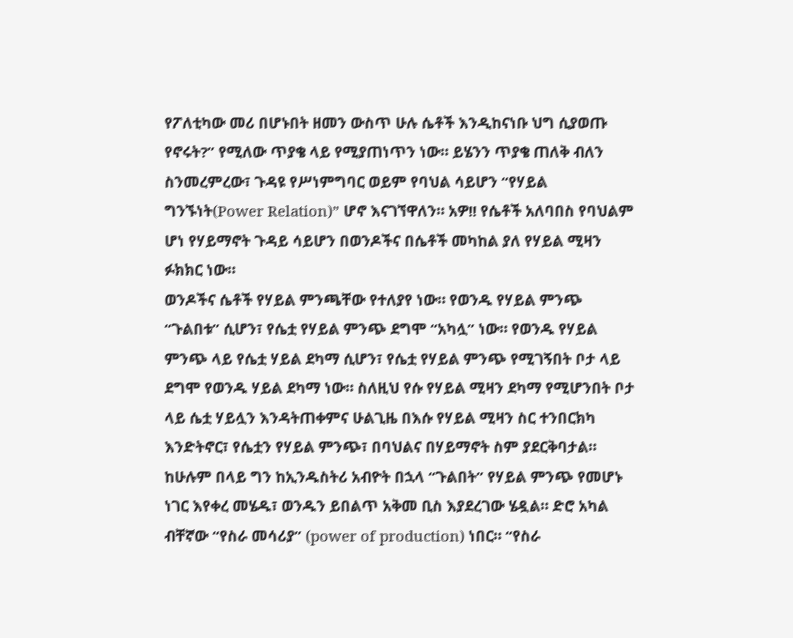የፖለቲካው መሪ በሆኑበት ዘመን ውስጥ ሁሉ ሴቶች እንዲከናነቡ ህግ ሲያወጡ የኖሩት?” የሚለው ጥያቄ ላይ የሚያጠነጥን ነው። ይሄንን ጥያቄ ጠለቅ ብለን ስንመረምረው፣ ጉዳዩ የሥነምግባር ወይም የባህል ሳይሆን “የሃይል ግንኙነት(Power Relation)” ሆኖ እናገኘዋለን። አዎ!! የሴቶች አለባበስ የባህልም ሆነ የሃይማኖት ጉዳይ ሳይሆን በወንዶችና በሴቶች መካከል ያለ የሃይል ሚዛን ፉክክር ነው።
ወንዶችና ሴቶች የሃይል ምንጫቸው የተለያየ ነው። የወንዱ የሃይል ምንጭ “ጉልበቱ” ሲሆን፣ የሴቷ የሃይል ምንጭ ደግሞ “አካሏ” ነው። የወንዱ የሃይል ምንጭ ላይ የሴቷ ሃይል ደካማ ሲሆን፣ የሴቷ የሃይል ምንጭ የሚገኝበት ቦታ ላይ ደግሞ የወንዱ ሃይል ደካማ ነው። ስለዚህ የሱ የሃይል ሚዛን ደካማ የሚሆንበት ቦታ ላይ ሴቷ ሃይሏን እንዳትጠቀምና ሁልጊዜ በእሱ የሃይል ሚዛን ስር ተንበርክካ እንድትኖር፣ የሴቷን የሃይል ምንጭ፣ በባህልና በሃይማኖት ስም ያደርቅባታል።
ከሁሉም በላይ ግን ከኢንዱስትሪ አብዮት በኋላ “ጉልበት” የሃይል ምንጭ የመሆኑ ነገር እየቀረ መሄዱ፣ ወንዱን ይበልጥ አቅመ ቢስ እያደረገው ሄዷል። ድሮ አካል ብቸኛው “የስራ መሳሪያ” (power of production) ነበር። “የስራ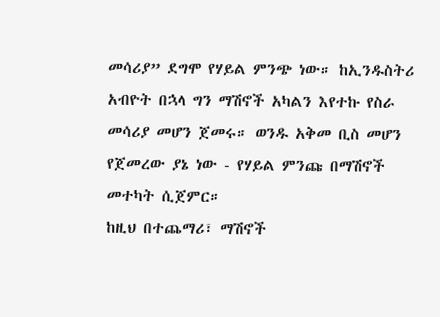መሳሪያ” ደግሞ የሃይል ምንጭ ነው። ከኢንዱስትሪ አብዮት በኋላ ግን ማሽኖች አካልን እየተኩ የስራ መሳሪያ መሆን ጀመሩ። ወንዱ አቅመ ቢስ መሆን የጀመረው ያኔ ነው - የሃይል ምንጩ በማሽኖች መተካት ሲጀምር።
ከዚህ በተጨማሪ፣ ማሽኖች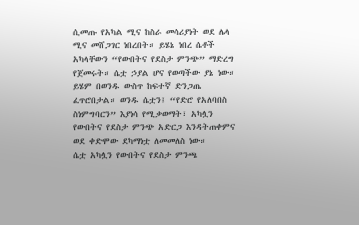ሲመጡ የአካል ሚና ከስራ መሳሪያነት ወደ ሌላ ሚና መሸጋገር ነበረበት። ይሄኔ ነበረ ሴቶች አካላቸውን “የውበትና የደስታ ምንጭ” ማድረግ የጀመሩት። ሴቷ ኃያል ሆና የወጣችው ያኔ ነው። ይሄም በወንዱ ውስጥ ከፍተኛ ድንጋጤ ፈጥሮበታል። ወንዱ ሴቷን፤ “የድሮ የአለባበስ ስነምግባርን” እያነሳ የሚቃወማት፣ አካሏን የውበትና የደስታ ምንጭ አድርጋ እንዳትጠቀምና ወደ ቀድሞው ደካማነቷ ለመመለስ ነው።
ሴቷ አካሏን የውበትና የደስታ ምንጫ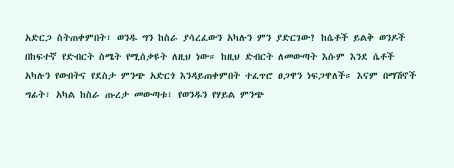አድርጋ ስትጠቀምበት፣ ወንዱ ግን ከስራ ያሳረፈውን አካሉን ምን ያድርገው? ከሴቶች ይልቅ ወንዶች በከፍተኛ የድብርት ስሜት የሚሰቃዩት ለዚህ ነው። ከዚህ ድብርት ለመውጣት እሱም እንደ ሴቶች አካሉን የውበትና የደስታ ምንጭ አድርጎ እንዳይጠቀምበት ተፈጥሮ ፀጋዋን ነፍጋዋለች። እናም በማሽኖች ግፊት፣ አካል ከስራ ጡረታ መውጣቱ፣ የወንዱን የሃይል ምንጭ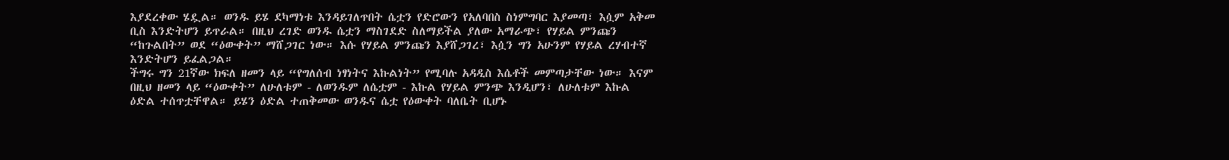እያደረቀው ሄዷል። ወንዱ ይሄ ደካማነቱ እንዳይገለጥበት ሴቷን የድሮውን የአለባበስ ስነምግባር እያመጣ፣ እሷም አቅመ ቢስ እንድትሆን ይጥራል። በዚህ ረገድ ወንዱ ሴቷን ማስገደድ ስለማይችል ያለው አማራጭ፣ የሃይል ምንጩን “ከጉልበት” ወደ “ዕውቀት” ማሸጋገር ነው። እሱ የሃይል ምንጩን እያሸጋገረ፣ እሷን ግን አሁንም የሃይል ረሃብተኛ እንድትሆን ይፈልጋል።
ችግሩ ግን 21ኛው ክፍለ ዘመን ላይ “የግለሰብ ነፃነትና እኩልነት” የሚባሉ አዳዲስ እሴቶች መምጣታቸው ነው። እናም በዚህ ዘመን ላይ “ዕውቀት” ለሁለቱም - ለወንዱም ለሴቷም - እኩል የሃይል ምንጭ እንዲሆን፣ ለሁለቱም እኩል ዕድል ተሰጥቷቸዋል። ይሄን ዕድል ተጠቅመው ወንዱና ሴቷ የዕውቀት ባለቤት ቢሆኑ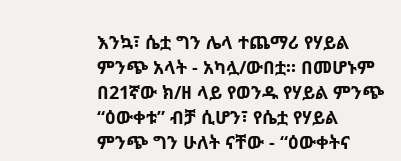እንኳ፣ ሴቷ ግን ሌላ ተጨማሪ የሃይል ምንጭ አላት - አካሏ/ውበቷ። በመሆኑም በ21ኛው ክ/ዘ ላይ የወንዱ የሃይል ምንጭ “ዕውቀቱ” ብቻ ሲሆን፣ የሴቷ የሃይል ምንጭ ግን ሁለት ናቸው - “ዕውቀትና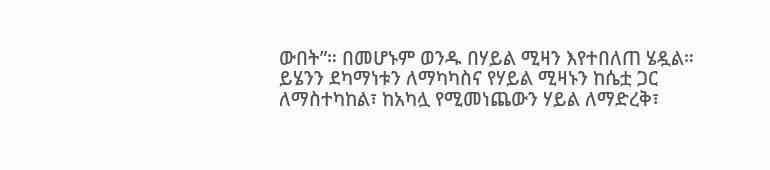ውበት”። በመሆኑም ወንዱ በሃይል ሚዛን እየተበለጠ ሄዷል። ይሄንን ደካማነቱን ለማካካስና የሃይል ሚዛኑን ከሴቷ ጋር ለማስተካከል፣ ከአካሏ የሚመነጨውን ሃይል ለማድረቅ፣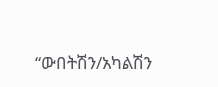“ውበትሽን/አካልሽን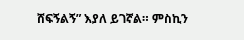ሸፍኝልኝ” እያለ ይገኛል። ምስኪን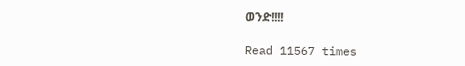ወንድ!!!!

Read 11567 times